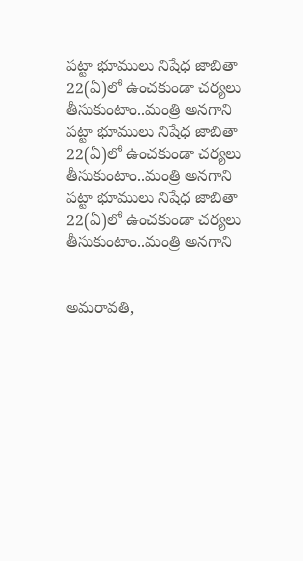పట్టా భూములు నిషేధ జాబితా 22(ఏ)లో ఉంచకుండా చర్యలు తీసుకుంటాం..మంత్రి అనగాని
పట్టా భూములు నిషేధ జాబితా 22(ఏ)లో ఉంచకుండా చర్యలు తీసుకుంటాం..మంత్రి అనగాని
పట్టా భూములు నిషేధ జాబితా 22(ఏ)లో ఉంచకుండా చర్యలు తీసుకుంటాం..మంత్రి అనగాని


అమరావతి,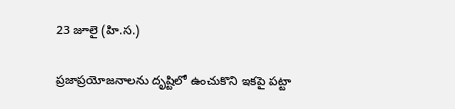23 జూలై (హి.స.)

ప్రజాప్రయోజనాలను దృష్టిలో ఉంచుకొని ఇకపై పట్టా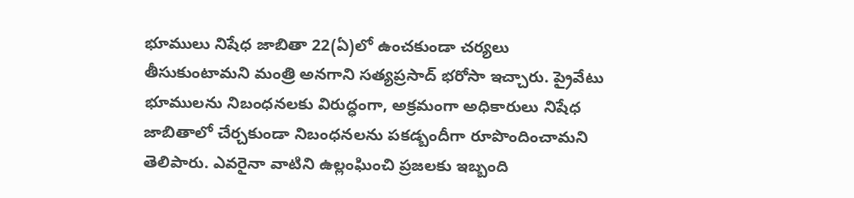భూములు నిషేధ జాబితా 22(ఏ)లో ఉంచకుండా చర్యలు తీసుకుంటామని మంత్రి అనగాని సత్యప్రసాద్ భరోసా ఇచ్చారు. ప్రైవేటు భూములను నిబంధనలకు విరుద్ధంగా, అక్రమంగా అధికారులు నిషేధ జాబితాలో చేర్చకుండా నిబంధనలను పకడ్బందీగా రూపొందించామని తెలిపారు. ఎవరైనా వాటిని ఉల్లంఘించి ప్రజలకు ఇబ్బంది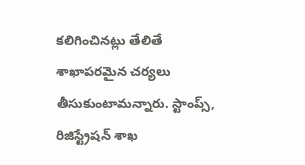కలిగించినట్లు తేలితే శాఖాపరమైన చర్యలు తీసుకుంటామన్నారు. స్టాంప్స్, రిజిస్ట్రేషన్ శాఖ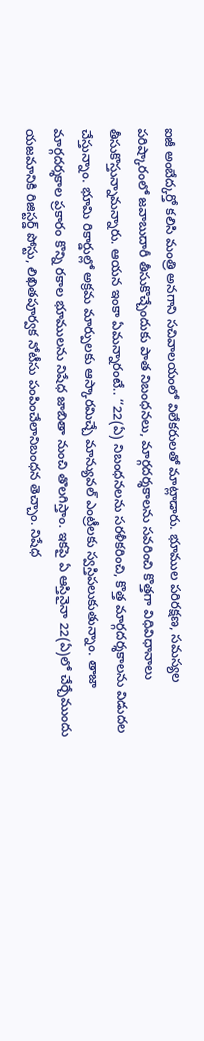ఐజీ అంబేద్కర్తో కలిసి మంత్రి అనగాని సచివాలయంలో విలేకరులతో మాట్లాడారు. భూముల పరిరక్షణ, సమస్యల పరిష్కారంలో జవాబుదారీ తీసుకొచ్చేందుకు పాత నిబంధనలు, మార్గదర్శకాలను సవరించి కొత్తగా విధివిధానాలు తీసుకొస్తున్నామన్నారు. ఆయన ఇంకా ఏమన్నారంటే.. ‘‘22(ఏ) నిబంధనలను సరళీకరించి, కొత్త మార్గదర్శకాలను విడుదల చేస్తున్నాం. భూమి రికార్డుల్లో అక్రమ మార్పులకు ఆస్కారమిచ్చే మాన్యువల్ ఎంట్రీలకు స్వస్తిపలుకుతున్నాం. తాజా మార్గదర్శకాల ప్రకారం కొన్ని రకాల భూములను నిషేధ జాబితా నుంచి తొలగిస్తాం. ఇకపై ఏ ఆస్తినైనా 22(ఏ)లో చేర్చేముందు యజమానికి రిజిస్టర్డ్ పోస్టు, లిఖితపూర్వక నోటీసు పంపించేలానిబంధన తెచ్చాం. నిషేధ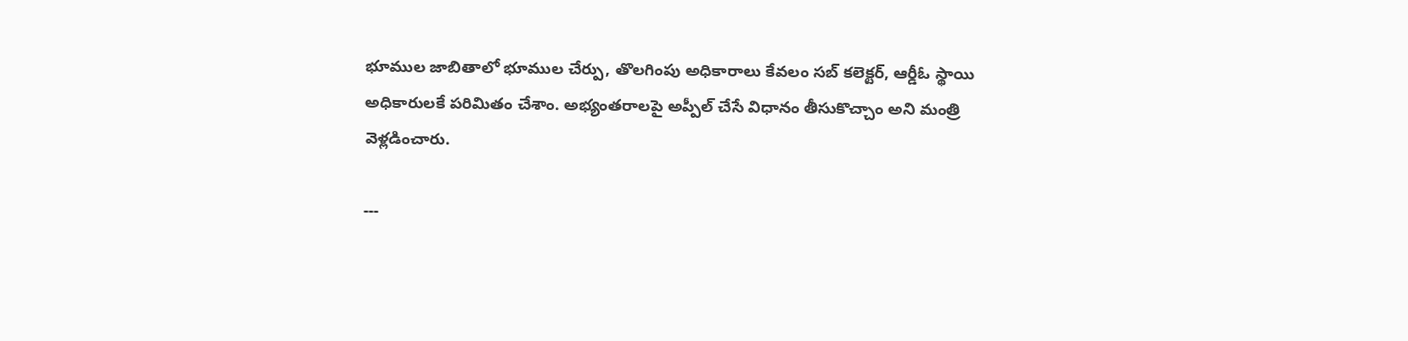భూముల జాబితాలో భూముల చేర్పు, తొలగింపు అధికారాలు కేవలం సబ్ కలెక్టర్, ఆర్డీఓ స్థాయి అధికారులకే పరిమితం చేశాం. అభ్యంతరాలపై అప్పీల్ చేసే విధానం తీసుకొచ్చాం అని మంత్రి వెళ్లడించారు.

---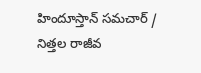హిందూస్తాన్ సమచార్ / నిత్తల రాజీవ